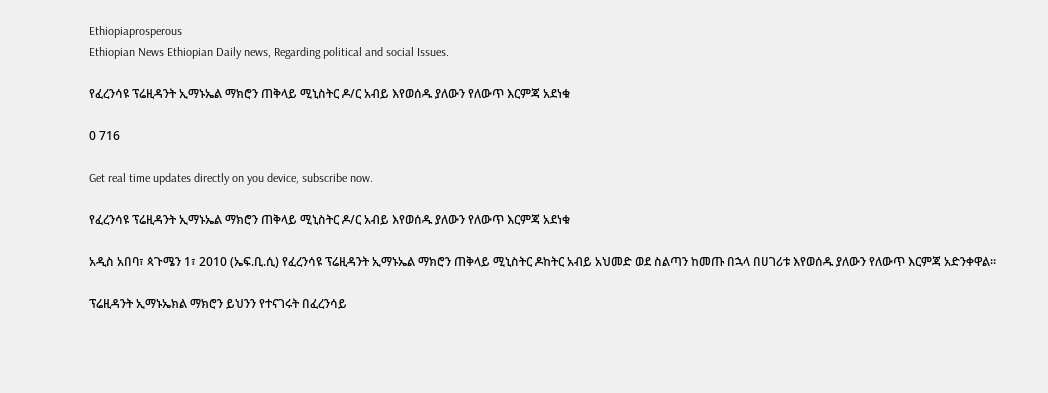Ethiopiaprosperous
Ethiopian News Ethiopian Daily news, Regarding political and social Issues.

የፈረንሳዩ ፕሬዚዳንት ኢማኑኤል ማክሮን ጠቅላይ ሚኒስትር ዶ/ር አብይ እየወሰዱ ያለውን የለውጥ እርምጃ አደነቁ

0 716

Get real time updates directly on you device, subscribe now.

የፈረንሳዩ ፕሬዚዳንት ኢማኑኤል ማክሮን ጠቅላይ ሚኒስትር ዶ/ር አብይ እየወሰዱ ያለውን የለውጥ እርምጃ አደነቁ

አዲስ አበባ፣ ጳጉሜን 1፣ 2010 (ኤፍ.ቢ.ሲ) የፈረንሳዩ ፕሬዚዳንት ኢማኑኤል ማክሮን ጠቅላይ ሚኒስትር ዶከትር አብይ አህመድ ወደ ስልጣን ከመጡ በኋላ በሀገሪቱ እየወሰዱ ያለውን የለውጥ እርምጃ አድንቀዋል።

ፕሬዚዳንት ኢማኑኤክል ማክሮን ይህንን የተናገሩት በፈረንሳይ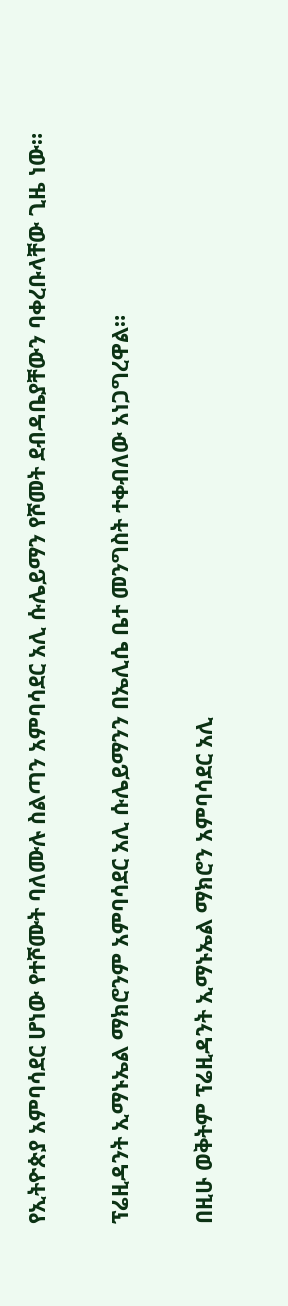የኢትዮጵያ አምባሳደር ሆነው የተሾሙት ባለሙሉ ስልጣን አምባሳደር አሊ ሱሌይማን የሾመት ደብዳቤያቸውን ባቀረቡላቸው ጊዜ ነው።

ፕሬዚዳንት ኢማኑኤል ማክሮንም አምባሳደር አሊ ሱሌይማንን በኤሊሴ ቤተ መንግስት ተቀብለው አነጋግረዋል።

በዚሁ ወቅትም ፕሬዚዳንት ኢማኑኤል ማክሮን አምባሳደር አሊ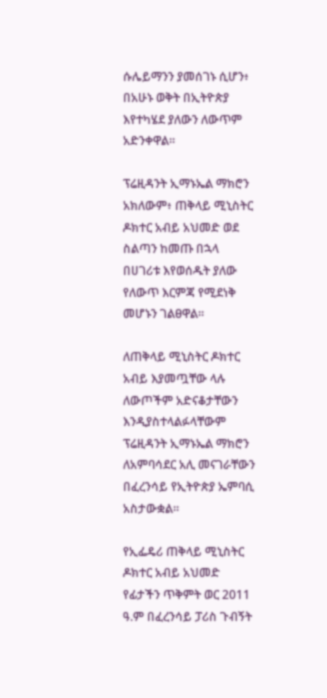ሱሌይማንን ያመሰገኑ ሲሆን፥ በአሁኑ ወቅት በኢትዮጵያ እየተካሄደ ያለውን ለውጥም አድንቀዋል።

ፕሬዚዳንት ኢማኑኤል ማክሮን አክለውም፥ ጠቅላይ ሚኒስትር ዶክተር አብይ አህመድ ወደ ስልጣን ከመጡ በኋላ በሀገሪቱ እየወሰዱት ያለው የለውጥ እርምጃ የሚደነቅ መሆኑን ገልፀዋል።

ለጠቅላይ ሚኒስትር ዶክተር አብይ እያመጧቸው ላሉ ለውጦችም አድናቆታቸውን እንዲያስተላልፉላቸውም ፕሬዚዳንት ኢማኑኤል ማክሮን ለአምባሳደር አሊ መናገራቸውን በፈረንሳይ የኢትዮጵያ ኤምባሲ አስታውቋል።

የኢፌዴሪ ጠቅላይ ሚኒስትር ዶክተር አብይ አህመድ የፊታችን ጥቅምት ወር 2011 ዓ.ም በፈረንሳይ ፓሪስ ጉብኝት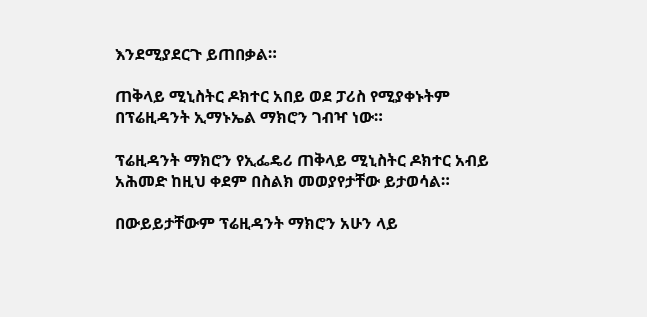እንደሚያደርጉ ይጠበቃል።

ጠቅላይ ሚኒስትር ዶክተር አበይ ወደ ፓሪስ የሚያቀኑትም በፕሬዚዳንት ኢማኑኤል ማክሮን ገብዣ ነው።

ፕሬዚዳንት ማክሮን የኢፌዴሪ ጠቅላይ ሚኒስትር ዶክተር አብይ አሕመድ ከዚህ ቀደም በስልክ መወያየታቸው ይታወሳል።

በውይይታቸውም ፕሬዚዳንት ማክሮን አሁን ላይ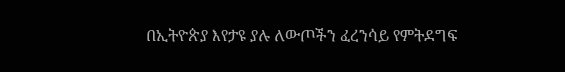በኢትዮጵያ እየታዩ ያሉ ለውጦችን ፈረንሳይ የምትደግፍ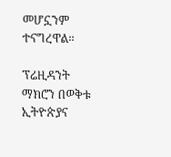መሆኗንም ተናግረዋል።

ፕሬዚዳንት ማክሮን በወቅቱ ኢትዮጵያና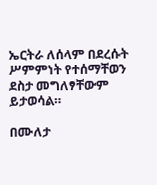ኤርትራ ለሰላም በደረሱት ሥምምነት የተሰማቸወን ደስታ መግለፃቸውም ይታወሳል።

በሙለታ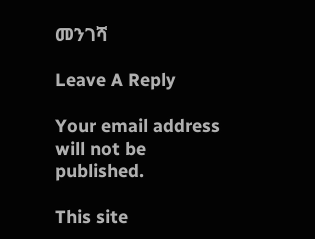መንገሻ

Leave A Reply

Your email address will not be published.

This site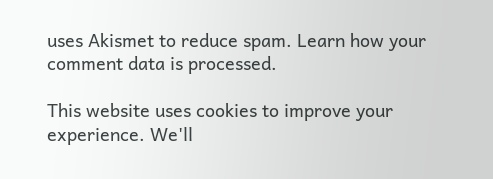uses Akismet to reduce spam. Learn how your comment data is processed.

This website uses cookies to improve your experience. We'll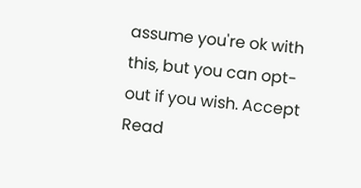assume you're ok with this, but you can opt-out if you wish. Accept Read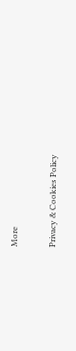More

Privacy & Cookies Policy